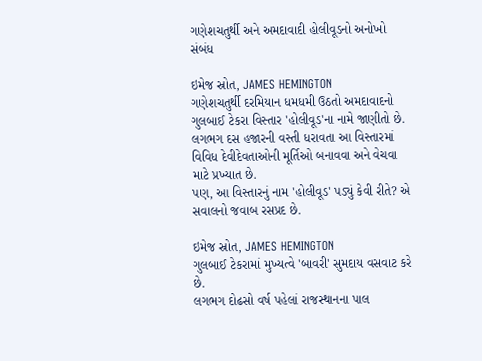ગણેશચતુર્થી અને અમદાવાદી હોલીવૂડનો અનોખો સંબંધ

ઇમેજ સ્રોત, JAMES HEMINGTON
ગણેશચતુર્થી દરમિયાન ધમધમી ઉઠતો અમદાવાદનો ગુલબાઈ ટેકરા વિસ્તાર 'હોલીવૂડ'ના નામે જાણીતો છે.
લગભગ દસ હજારની વસ્તી ધરાવતા આ વિસ્તારમાં વિવિધ દેવીદેવતાઓની મૂર્તિઓ બનાવવા અને વેચવા માટે પ્રખ્યાત છે.
પણ, આ વિસ્તારનું નામ 'હોલીવૂડ' પડ્યું કેવી રીતે? એ સવાલનો જવાબ રસપ્રદ છે.

ઇમેજ સ્રોત, JAMES HEMINGTON
ગુલબાઈ ટેકરામાં મુખ્યત્વે 'બાવરી' સુમદાય વસવાટ કરે છે.
લગભગ દોઢસો વર્ષ પહેલાં રાજસ્થાનના પાલ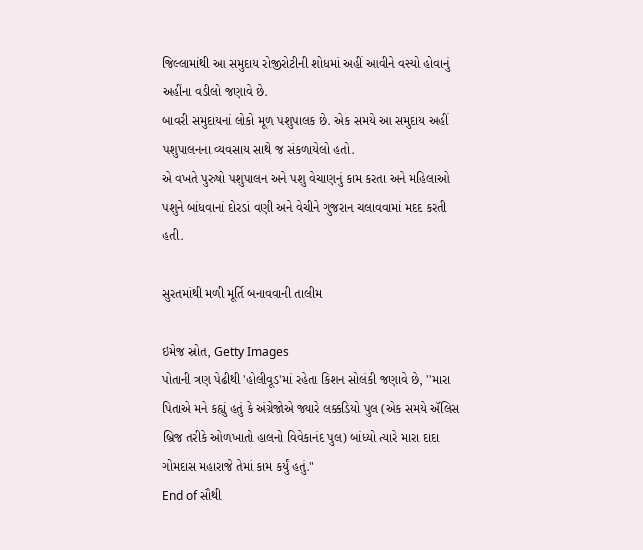જિલ્લામાંથી આ સમુદાય રોજીરોટીની શોધમાં અહીં આવીને વસ્યો હોવાનું અહીંના વડીલો જણાવે છે.
બાવરી સમુદાયનાં લોકો મૂળ પશુપાલક છે. એક સમયે આ સમુદાય અહીં પશુપાલનના વ્યવસાય સાથે જ સંકળાયેલો હતો.
એ વખતે પુરુષો પશુપાલન અને પશુ વેચાણનું કામ કરતા અને મહિલાઓ પશુને બાંધવાનાં દોરડાં વણી અને વેચીને ગુજરાન ચલાવવામાં મદદ કરતી હતી.

સુરતમાંથી મળી મૂર્તિ બનાવવાની તાલીમ

ઇમેજ સ્રોત, Getty Images
પોતાની ત્રણ પેઢીથી 'હોલીવૂડ'માં રહેતા કિશન સોલંકી જણાવે છે, ''મારા પિતાએ મને કહ્યું હતું કે અંગ્રેજોએ જ્યારે લક્કડિયો પુલ (એક સમયે ઍલિસ બ્રિજ તરીકે ઓળખાતો હાલનો વિવેકાનંદ પુલ) બાંધ્યો ત્યારે મારા દાદા ગોમદાસ મહારાજે તેમાં કામ કર્યું હતું."
End of સૌથી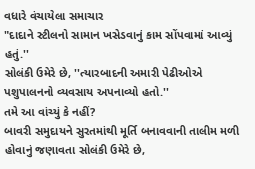વધારે વંચાયેલા સમાચાર
"દાદાને સ્ટીલનો સામાન ખસેડવાનું કામ સોંપવામાં આવ્યું હતું.''
સોલંકી ઉમેરે છે, ''ત્યારબાદની અમારી પેઢીઓએ પશુપાલનનો વ્યવસાય અપનાવ્યો હતો.''
તમે આ વાંચ્યું કે નહીં?
બાવરી સમુદાયને સુરતમાંથી મૂર્તિ બનાવવાની તાલીમ મળી હોવાનું જણાવતા સોલંકી ઉમેરે છે,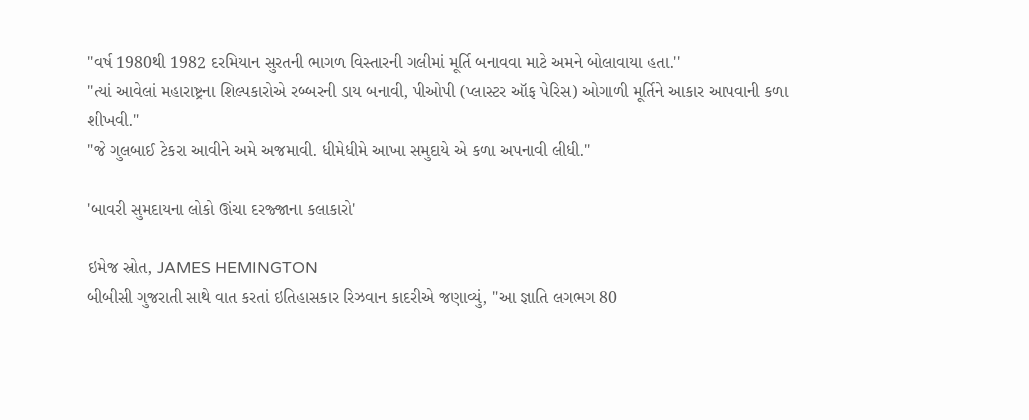''વર્ષ 1980થી 1982 દરમિયાન સુરતની ભાગળ વિસ્તારની ગલીમાં મૂર્તિ બનાવવા માટે અમને બોલાવાયા હતા.''
''ત્યાં આવેલાં મહારાષ્ટ્રના શિલ્પકારોએ રબ્બરની ડાય બનાવી, પીઓપી (પ્લાસ્ટર ઑફ પેરિસ) ઓગાળી મૂર્તિને આકાર આપવાની કળા શીખવી."
"જે ગુલબાઈ ટેકરા આવીને અમે અજમાવી. ધીમેધીમે આખા સમુદાયે એ કળા અપનાવી લીધી.''

'બાવરી સુમદાયના લોકો ઊંચા દરજ્જાના કલાકારો'

ઇમેજ સ્રોત, JAMES HEMINGTON
બીબીસી ગુજરાતી સાથે વાત કરતાં ઇતિહાસકાર રિઝવાન કાદરીએ જણાવ્યું, "આ જ્ઞાતિ લગભગ 80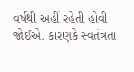વર્ષથી અહીં રહેતી હોવી જોઈએ. કારણકે સ્વતંત્રતા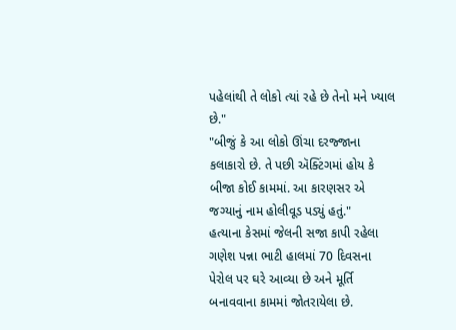પહેલાંથી તે લોકો ત્યાં રહે છે તેનો મને ખ્યાલ છે."
"બીજું કે આ લોકો ઊંચા દરજ્જાના કલાકારો છે. તે પછી ઍક્ટિંગમાં હોય કે બીજા કોઈ કામમાં. આ કારણસર એ જગ્યાનું નામ હોલીવૂડ પડ્યું હતું."
હત્યાના કેસમાં જેલની સજા કાપી રહેલા ગણેશ પન્ના ભાટી હાલમાં 70 દિવસના પેરોલ પર ઘરે આવ્યા છે અને મૂર્તિ બનાવવાના કામમાં જોતરાયેલા છે.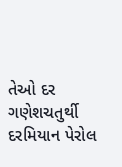તેઓ દર ગણેશચતુર્થી દરમિયાન પેરોલ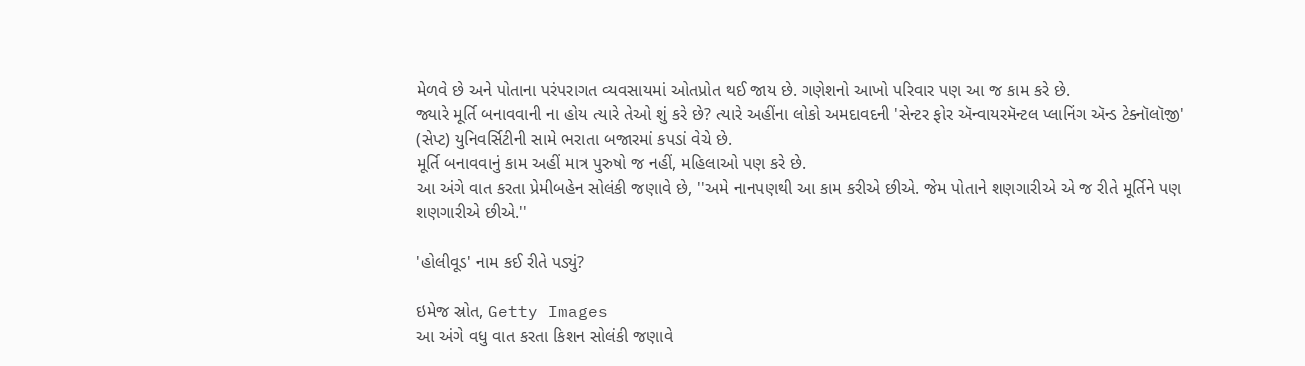મેળવે છે અને પોતાના પરંપરાગત વ્યવસાયમાં ઓતપ્રોત થઈ જાય છે. ગણેશનો આખો પરિવાર પણ આ જ કામ કરે છે.
જ્યારે મૂર્તિ બનાવવાની ના હોય ત્યારે તેઓ શું કરે છે? ત્યારે અહીંના લોકો અમદાવદની 'સેન્ટર ફોર ઍન્વાયરમૅન્ટલ પ્લાનિંગ ઍન્ડ ટેક્નૉલૉજી' (સેપ્ટ) યુનિવર્સિટીની સામે ભરાતા બજારમાં કપડાં વેચે છે.
મૂર્તિ બનાવવાનું કામ અહીં માત્ર પુરુષો જ નહીં, મહિલાઓ પણ કરે છે.
આ અંગે વાત કરતા પ્રેમીબહેન સોલંકી જણાવે છે, ''અમે નાનપણથી આ કામ કરીએ છીએ. જેમ પોતાને શણગારીએ એ જ રીતે મૂર્તિને પણ શણગારીએ છીએ.''

'હોલીવૂડ' નામ કઈ રીતે પડ્યું?

ઇમેજ સ્રોત, Getty Images
આ અંગે વધુ વાત કરતા કિશન સોલંકી જણાવે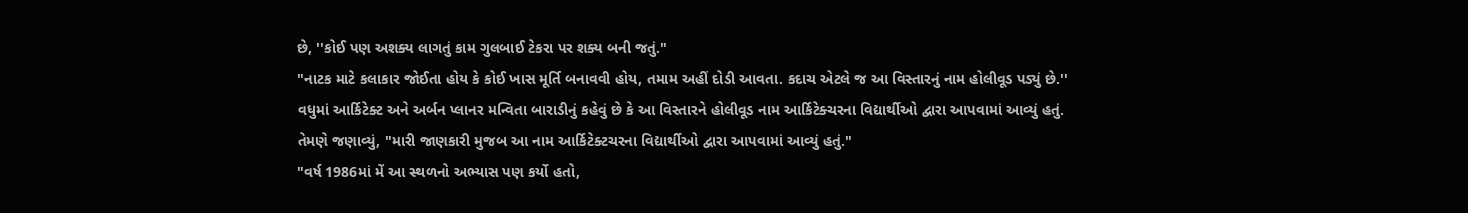છે, ''કોઈ પણ અશક્ય લાગતું કામ ગુલબાઈ ટેકરા પર શક્ય બની જતું."
"નાટક માટે કલાકાર જોઈતા હોય કે કોઈ ખાસ મૂર્તિ બનાવવી હોય, તમામ અહીં દોડી આવતા. કદાચ એટલે જ આ વિસ્તારનું નામ હોલીવૂડ પડ્યું છે.''
વધુમાં આર્કિટેક્ટ અને અર્બન પ્લાનર મન્વિતા બારાડીનું કહેવું છે કે આ વિસ્તારને હોલીવૂડ નામ આર્કિટેક્ચરના વિદ્યાર્થીઓ દ્વારા આપવામાં આવ્યું હતું.
તેમણે જણાવ્યું, "મારી જાણકારી મુજબ આ નામ આર્કિટેક્ટચરના વિદ્યાર્થીઓ દ્વારા આપવામાં આવ્યું હતું."
"વર્ષ 1986માં મેં આ સ્થળનો અભ્યાસ પણ કર્યો હતો,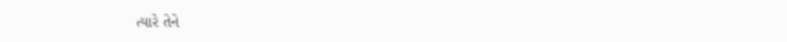ત્યારે તેને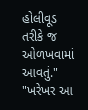હોલીવૂડ તરીકે જ ઓળખવામાં આવતું."
"ખરેખર આ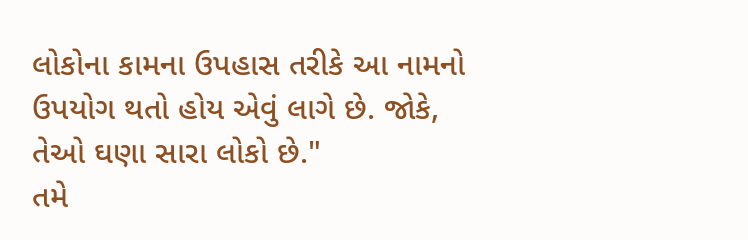લોકોના કામના ઉપહાસ તરીકે આ નામનો ઉપયોગ થતો હોય એવું લાગે છે. જોકે, તેઓ ઘણા સારા લોકો છે."
તમે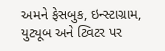અમને ફેસબુક, ઇન્સ્ટાગ્રામ, યુટ્યૂબ અને ટ્વિટર પર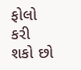ફોલો કરી શકો છો